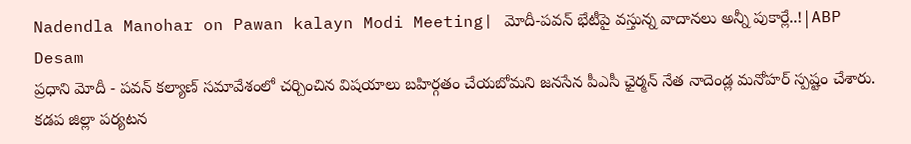Nadendla Manohar on Pawan kalayn Modi Meeting| మోదీ-పవన్ భేటీపై వస్తున్న వాదానలు అన్నీ పుకార్లే..!|ABP Desam
ప్రధాని మోదీ - పవన్ కల్యాణ్ సమావేశంలో చర్చించిన విషయాలు బహిర్గతం చేయబోమని జనసేన పీఎసీ ఛైర్మన్ నేత నాదెండ్ల మనోహర్ స్పష్టం చేశారు. కడప జిల్లా పర్యటన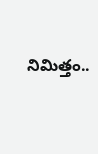నిమిత్తం..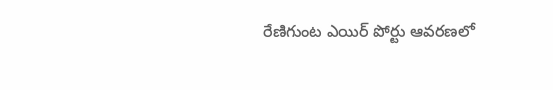రేణిగుంట ఎయిర్ పోర్టు ఆవరణలో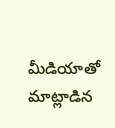మీడియాతో మాట్లాడిన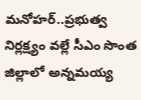మనోహర్..ప్రభుత్వ నిర్లక్ష్యం వల్లే సీఎం సొంత జిల్లాలో అన్నమయ్య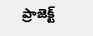ప్రాజెక్ట్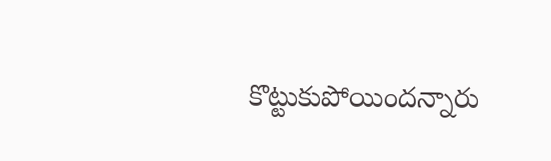కొట్టుకుపోయిందన్నారు